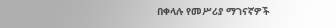በቀላሉ የመሥሪያ ማገናኛዎች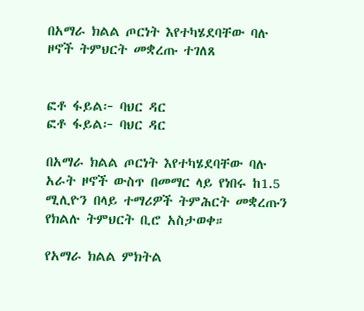በአማራ ክልል ጦርነት እየተካሄደባቸው ባሉ ዞኖች ትምህርት መቋረጡ ተገለጸ


ፎቶ ፋይል፦ ባህር ዳር
ፎቶ ፋይል፦ ባህር ዳር

በአማራ ክልል ጦርነት እየተካሄደባቸው ባሉ አራት ዞኖች ውስጥ በመማር ላይ የነበሩ ከ1.5 ሚሊዮን በላይ ተማሪዎች ትምሕርት መቋረጡን የክልሉ ትምህርት ቢሮ አስታወቀ።

የአማራ ክልል ምክትል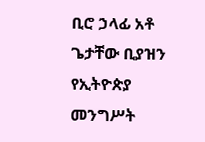ቢሮ ኃላፊ አቶ ጌታቸው ቢያዝን የኢትዮጵያ መንግሥት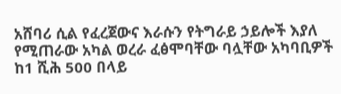አሸባሪ ሲል የፈረጀውና እራሱን የትግራይ ኃይሎች እያለ የሚጠራው አካል ወረራ ፈፅሞባቸው ባሏቸው አካባቢዎች ከ1 ሺሕ 500 በላይ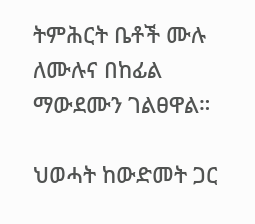ትምሕርት ቤቶች ሙሉ ለሙሉና በከፊል ማውደሙን ገልፀዋል።

ህወሓት ከውድመት ጋር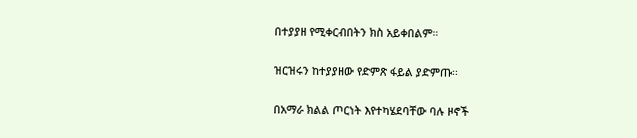በተያያዘ የሚቀርብበትን ክስ አይቀበልም።

ዝርዝሩን ከተያያዘው የድምጽ ፋይል ያድምጡ፡፡

በአማራ ክልል ጦርነት እየተካሄደባቸው ባሉ ዞኖች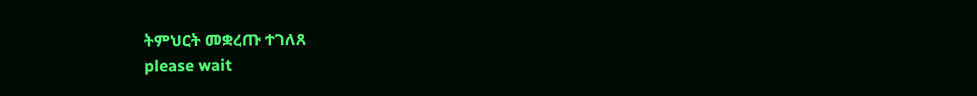ትምህርት መቋረጡ ተገለጸ
please wait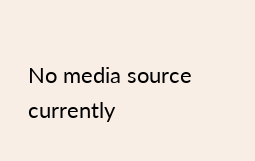No media source currently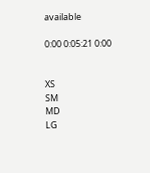available

0:00 0:05:21 0:00


XS
SM
MD
LG